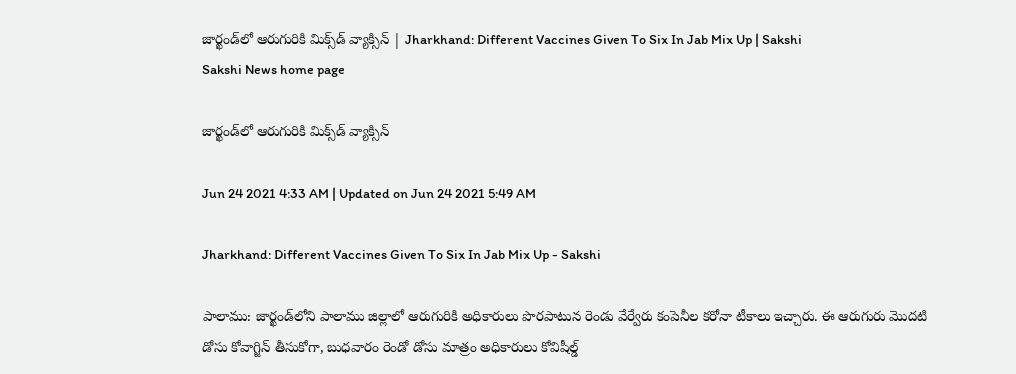జార్ఖండ్‌లో ఆరుగురికి మిక్స్‌డ్‌ వ్యాక్సిన్‌ | Jharkhand: Different Vaccines Given To Six In Jab Mix Up | Sakshi
Sakshi News home page

జార్ఖండ్‌లో ఆరుగురికి మిక్స్‌డ్‌ వ్యాక్సిన్‌

Jun 24 2021 4:33 AM | Updated on Jun 24 2021 5:49 AM

Jharkhand: Different Vaccines Given To Six In Jab Mix Up - Sakshi

పాలాము: జార్ఖండ్‌లోని పాలాము జిల్లాలో ఆరుగురికి అధికారులు పొరపాటున రెండు వేర్వేరు కంపెనీల కరోనా టీకాలు ఇచ్చారు. ఈ ఆరుగురు మొదటి డోసు కోవాగ్జిన్‌ తీసుకోగా, బుధవారం రెండో డోసు మాత్రం అధికారులు కోవిషీల్డ్‌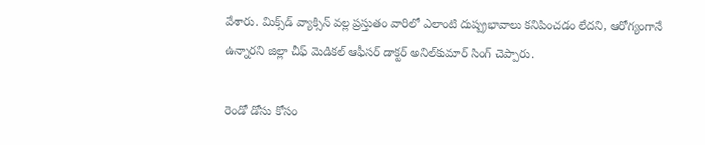వేశారు. మిక్స్‌డ్‌ వ్యాక్సిన్‌ వల్ల ప్రస్తుతం వారిలో ఎలాంటి దుష్ప్రభావాలు కనిపించడం లేదని, ఆరోగ్యంగానే ఉన్నారని జిల్లా చీఫ్‌ మెడికల్‌ ఆఫీసర్‌ డాక్టర్‌ అనిల్‌కుమార్‌ సింగ్‌ చెప్పారు.

రెండో డోసు కోసం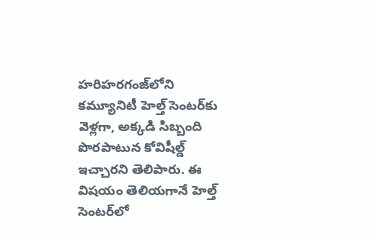హరిహరగంజ్‌లోని కమ్యూనిటీ హెల్త్‌ సెంటర్‌కు వెళ్లగా, అక్కడి సిబ్బంది పొరపాటున కోవిషీల్డ్‌ ఇచ్చారని తెలిపారు. ఈ విషయం తెలియగానే హెల్త్‌ సెంటర్‌లో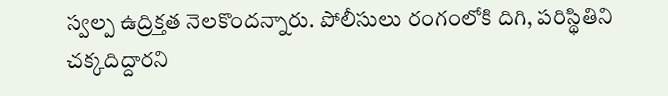స్వల్ప ఉద్రిక్తత నెలకొందన్నారు. పోలీసులు రంగంలోకి దిగి, పరిస్థితిని చక్కదిద్దారని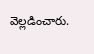వెల్లడించారు.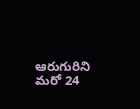ఆరుగురిని మరో 24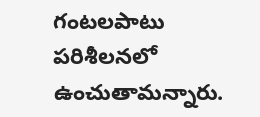గంటలపాటు పరిశీలనలో ఉంచుతామన్నారు.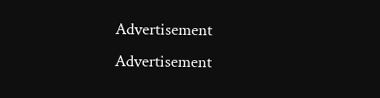Advertisement
Advertisement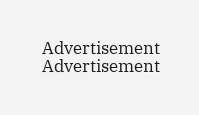Advertisement
Advertisement